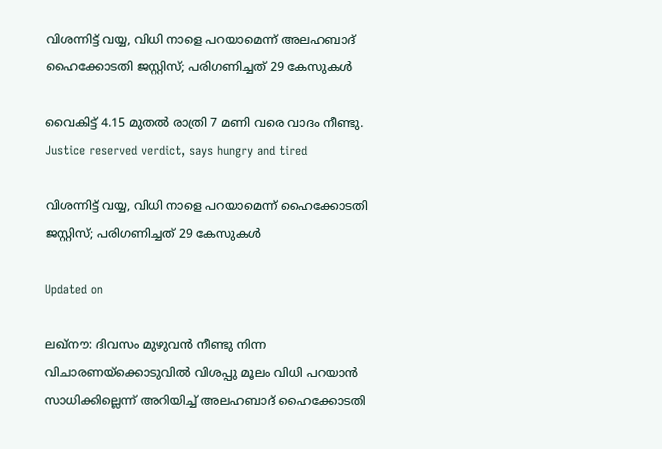വിശന്നിട്ട് വയ്യ, വിധി നാളെ പറയാമെന്ന് അലഹബാദ് ഹൈക്കോടതി ജസ്റ്റിസ്; പരിഗണിച്ചത് 29 കേസുകൾ

വൈകിട്ട് 4.15 മുതൽ രാത്രി 7 മണി വരെ വാദം നീണ്ടു.
Justice reserved verdict, says hungry and tired

വിശന്നിട്ട് വയ്യ, വിധി നാളെ പറയാമെന്ന് ഹൈക്കോടതി ജസ്റ്റിസ്; പരിഗണിച്ചത് 29 കേസുകൾ

Updated on

ലഖ്നൗ: ദിവസം മുഴുവൻ നീണ്ടു നിന്ന വിചാരണയ്ക്കൊടുവിൽ വിശപ്പു മൂലം വിധി പറയാൻ സാധിക്കില്ലെന്ന് അറിയിച്ച് അലഹബാദ് ഹൈക്കോടതി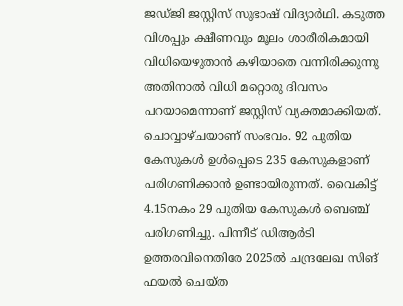ജഡ്ജി ജസ്റ്റിസ് സുഭാഷ് വിദ്യാർഥി. കടുത്ത വിശപ്പും ക്ഷീണവും മൂലം ശാരീരികമായി വിധിയെഴുതാൻ കഴിയാതെ വന്നിരിക്കുന്നു അതിനാൽ വിധി മറ്റൊരു ദിവസം പറയാമെന്നാണ് ജസ്റ്റിസ് വ്യക്തമാക്കിയത്. ചൊവ്വാഴ്ചയാണ് സംഭവം. 92 പുതിയ കേസുകൾ ഉൾപ്പെടെ 235 കേസുകളാണ് പരിഗണിക്കാൻ ഉണ്ടായിരുന്നത്. വൈകിട്ട് 4.15നകം 29 പുതിയ കേസുകൾ ബെഞ്ച് പരിഗണിച്ചു. പിന്നീട് ഡിആർടി ഉത്തരവിനെതിരേ 2025ൽ ‌ചന്ദ്രലേഖ സിങ് ഫയൽ ചെയ്ത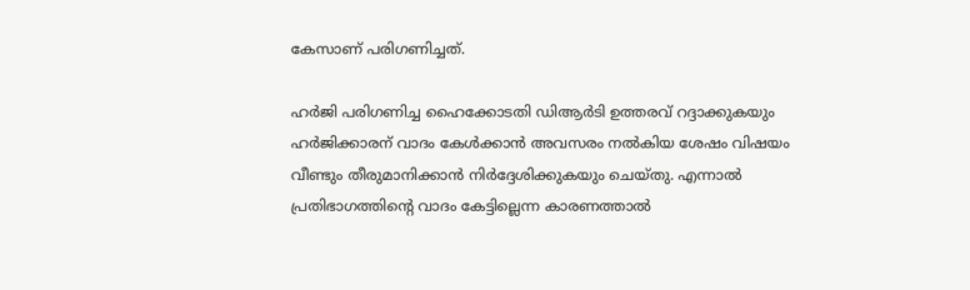കേസാണ് പരിഗണിച്ചത്.

ഹർജി പരിഗണിച്ച ഹൈക്കോടതി ഡിആർടി ഉത്തരവ് റദ്ദാക്കുകയും ഹർജിക്കാരന് വാദം കേൾക്കാൻ അവസരം നൽകിയ ശേഷം വിഷയം വീണ്ടും തീരുമാനിക്കാൻ നിർദ്ദേശിക്കുകയും ചെയ്തു. എന്നാൽ പ്രതിഭാഗത്തിന്‍റെ വാദം കേട്ടില്ലെന്ന കാരണത്താൽ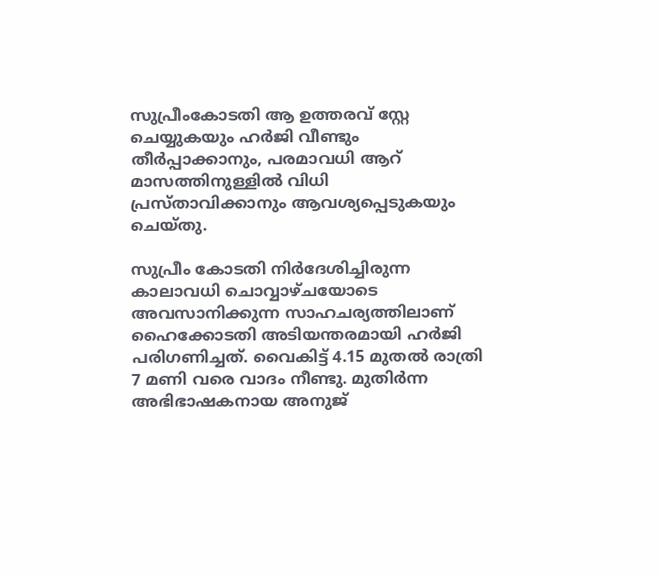സുപ്രീംകോടതി ആ ഉത്തരവ് സ്റ്റേ ചെയ്യുകയും ഹർജി വീണ്ടും തീർപ്പാക്കാനും, പരമാവധി ആറ് മാസത്തിനുള്ളിൽ വിധി പ്രസ്താവിക്കാനും ആവശ്യപ്പെടുകയും ചെയ്തു.

സുപ്രീം കോടതി നിർദേശിച്ചിരുന്ന കാലാവധി ചൊവ്വാഴ്ചയോടെ അവസാനിക്കുന്ന സാഹചര്യത്തിലാണ് ഹൈക്കോടതി അടിയന്തരമായി ഹർജി പരിഗണിച്ചത്. വൈകിട്ട് 4.15 മുതൽ രാത്രി 7 മണി വരെ വാദം നീണ്ടു. മുതിർന്ന അഭിഭാഷകനായ അനുജ്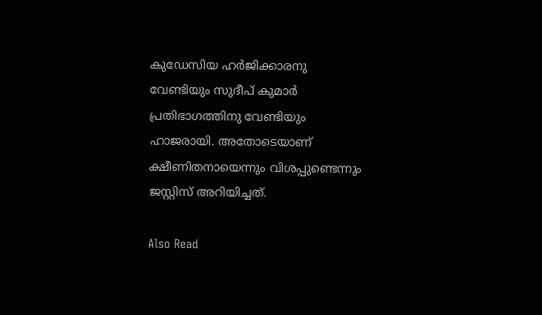കുഡേസിയ ഹർജിക്കാരനു വേണ്ടിയും സുദീപ് കുമാർ പ്രതിഭാഗത്തിനു വേണ്ടിയും ഹാജരായി. അതോടെയാണ് ക്ഷീണിതനായെന്നും വിശപ്പുണ്ടെന്നും ജസ്റ്റിസ് അറിയിച്ചത്.

Also Read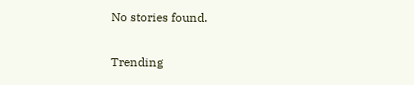No stories found.

Trending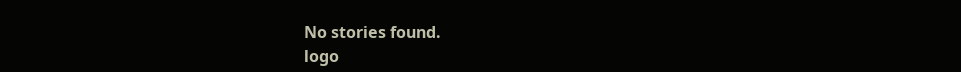No stories found.
logo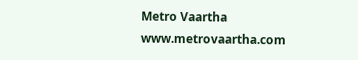Metro Vaartha
www.metrovaartha.com